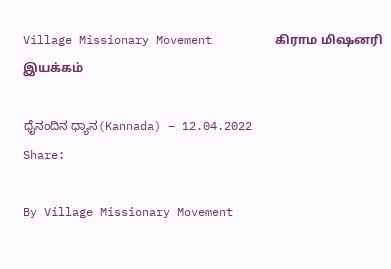Village Missionary Movement         கிராம மிஷனரி இயக்கம்

ಧೈನಂದಿನ ಧ್ಯಾನ(Kannada) – 12.04.2022
Share:

By Village Missionary Movement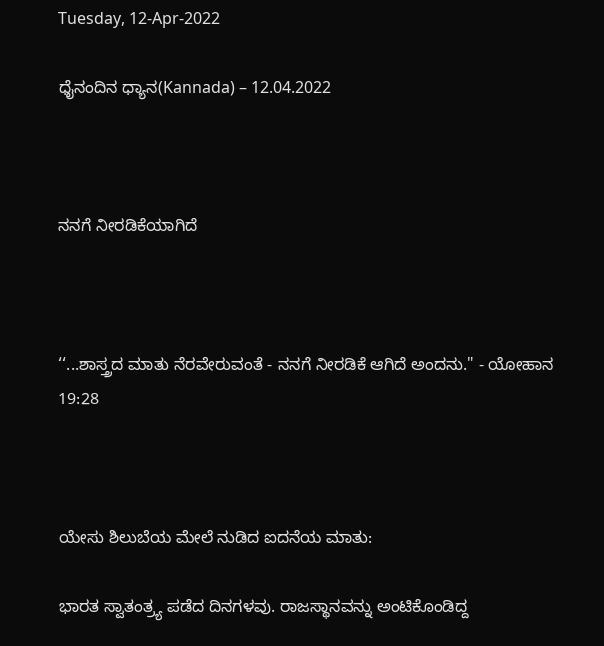Tuesday, 12-Apr-2022

ಧೈನಂದಿನ ಧ್ಯಾನ(Kannada) – 12.04.2022



ನನಗೆ ನೀರಡಿಕೆಯಾಗಿದೆ



‘‘...ಶಾಸ್ತ್ರದ ಮಾತು ನೆರವೇರುವಂತೆ - ನನಗೆ ನೀರಡಿಕೆ ಆಗಿದೆ ಅಂದನು." - ಯೋಹಾನ 19:28



ಯೇಸು ಶಿಲುಬೆಯ ಮೇಲೆ ನುಡಿದ ಐದನೆಯ ಮಾತು:

ಭಾರತ ಸ್ವಾತಂತ್ರ್ಯ ಪಡೆದ ದಿನಗಳವು. ರಾಜಸ್ಥಾನವನ್ನು ಅಂಟಿಕೊಂಡಿದ್ದ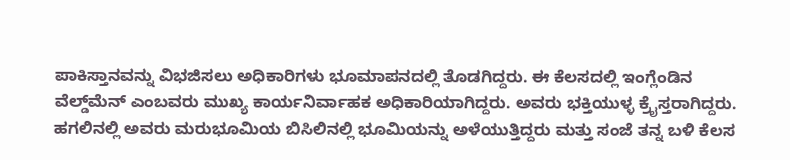ಪಾಕಿಸ್ತಾನವನ್ನು ವಿಭಜಿಸಲು ಅಧಿಕಾರಿಗಳು ಭೂಮಾಪನದಲ್ಲಿ ತೊಡಗಿದ್ದರು. ಈ ಕೆಲಸದಲ್ಲಿ ಇಂಗ್ಲೆಂಡಿನ ವೆಲ್ಡ್‌ಮೆನ್ ಎಂಬವರು ಮುಖ್ಯ ಕಾರ್ಯನಿರ್ವಾಹಕ ಅಧಿಕಾರಿಯಾಗಿದ್ದರು. ಅವರು ಭಕ್ತಿಯುಳ್ಳ ಕ್ರೈಸ್ತರಾಗಿದ್ದರು. ಹಗಲಿನಲ್ಲಿ ಅವರು ಮರುಭೂಮಿಯ ಬಿಸಿಲಿನಲ್ಲಿ ಭೂಮಿಯನ್ನು ಅಳೆಯುತ್ತಿದ್ದರು ಮತ್ತು ಸಂಜೆ ತನ್ನ ಬಳಿ ಕೆಲಸ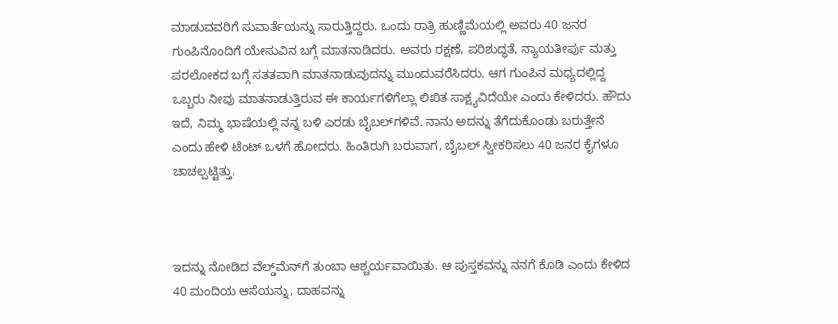ಮಾಡುವವರಿಗೆ ಸುವಾರ್ತೆಯನ್ನು ಸಾರುತ್ತಿದ್ದರು. ಒಂದು ರಾತ್ರಿ ಹುಣ್ಣಿಮೆಯಲ್ಲಿ ಅವರು 40 ಜನರ ಗುಂಪಿನೊಂದಿಗೆ ಯೇಸುವಿನ ಬಗ್ಗೆ ಮಾತನಾಡಿದರು. ಅವರು ರಕ್ಷಣೆ, ಪರಿಶುದ್ಧತೆ, ನ್ಯಾಯತೀರ್ಪು ಮತ್ತು ಪರಲೋಕದ ಬಗ್ಗೆ ಸತತವಾಗಿ ಮಾತನಾಡುವುದನ್ನು ಮುಂದುವರೆಸಿದರು. ಆಗ ಗುಂಪಿನ ಮಧ್ಯದಲ್ಲಿದ್ದ ಒಬ್ಬರು ನೀವು ಮಾತನಾಡುತ್ತಿರುವ ಈ ಕಾರ್ಯಗಳಿಗೆಲ್ಲಾ ಲಿಖಿತ ಸಾಕ್ಷ್ಯವಿದೆಯೇ ಎಂದು ಕೇಳಿದರು. ಹೌದು ಇದೆ, ನಿಮ್ಮ ಭಾಷೆಯಲ್ಲಿ ನನ್ನ ಬಳಿ ಎರಡು ಬೈಬಲ್‌ಗಳಿವೆ. ನಾನು ಅದನ್ನು ತೆಗೆದುಕೊಂಡು ಬರುತ್ತೇನೆ ಎಂದು ಹೇಳಿ ಟೆಂಟ್ ಒಳಗೆ ಹೋದರು. ಹಿಂತಿರುಗಿ ಬರುವಾಗ, ಬೈಬಲ್ ಸ್ವೀಕರಿಸಲು 40 ಜನರ ಕೈಗಳೂ ಚಾಚಲ್ಪಟ್ಟಿತ್ತು.



ಇದನ್ನು ನೋಡಿದ ವೆಲ್ಡ್‌ಮೆನ್‌ಗೆ ತುಂಬಾ ಆಶ್ಚರ್ಯವಾಯಿತು. ಆ ಪುಸ್ತಕವನ್ನು ನನಗೆ ಕೊಡಿ ಎಂದು ಕೇಳಿದ 40 ಮಂದಿಯ ಆಸೆಯನ್ನು, ದಾಹವನ್ನು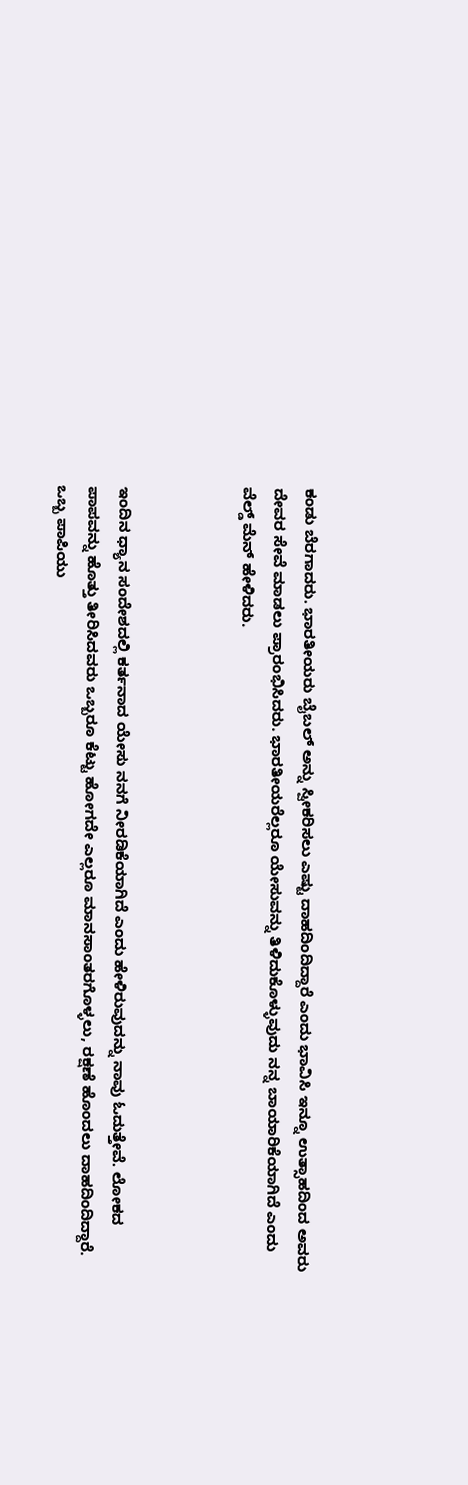ಕಂಡು ಬೆರಗಾದರು. ಭಾರತೀಯರು ಬೈಬಲ್ ಅನ್ನು ಸ್ವೀಕರಿಸಲು ಎಷ್ಟು ದಾಹದಿಂದಿದ್ದಾರೆ ಎಂದು ಭಾವಿಸಿ ಇನ್ನೂ ಉತ್ಸಾಹದಿಂದ ಅವರು ದೇವರ ಸೇವೆ ಮಾಡಲು ಪ್ರಾರಂಭಿಸಿದರು. ಭಾರತೀಯರೆಲ್ಲರೂ ಯೇಸುವನ್ನು ತಿಳಿದುಕೊಳ್ಳುವುದು ನನ್ನ ಬಾಯಾರಿಕೆಯಾಗಿದೆ ಎಂದು ವೆಲ್ಡ್ ಮೆನ್ ಹೇಳಿದರು.



ಇಂದಿನ ಧ್ಯಾನ ಸಂದೇಶದಲ್ಲಿ ಕರ್ತನಾದ ಯೇಸು ನನಗೆ ನೀರಡಿಕೆಯಾಗಿದೆ ಎಂದು ಹೇಳಿರುವುದನ್ನು ನಾವು ಓದುತ್ತೇವೆ. ಲೋಕದ ಪಾಪವನ್ನು ಹೊತ್ತು ತೀರಿಸಿದವರು ಒಬ್ಬರೂ ಕೆಟ್ಟು ಹೋಗದೇ ಎಲ್ಲರೂ ಮಾನಸಾಂತರಗೊಳ್ಳಲು, ರಕ್ಷಣೆ ಹೊಂದಲು ದಾಹದಿಂದಿದ್ದಾರೆ. ಒಬ್ಬ ಪಾಪಿಯು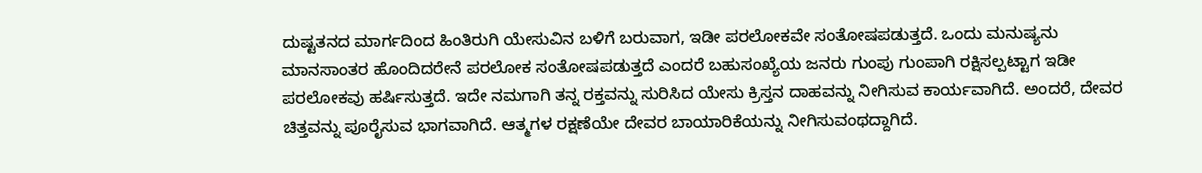ದುಷ್ಟತನದ ಮಾರ್ಗದಿಂದ ಹಿಂತಿರುಗಿ ಯೇಸುವಿನ ಬಳಿಗೆ ಬರುವಾಗ, ಇಡೀ ಪರಲೋಕವೇ ಸಂತೋಷಪಡುತ್ತದೆ. ಒಂದು ಮನುಷ್ಯನು ಮಾನಸಾಂತರ ಹೊಂದಿದರೇನೆ ಪರಲೋಕ ಸಂತೋಷಪಡುತ್ತದೆ ಎಂದರೆ ಬಹುಸಂಖ್ಯೆಯ ಜನರು ಗುಂಪು ಗುಂಪಾಗಿ ರಕ್ಷಿಸಲ್ಪಟ್ಟಾಗ ಇಡೀ ಪರಲೋಕವು ಹರ್ಷಿಸುತ್ತದೆ. ಇದೇ ನಮಗಾಗಿ ತನ್ನ ರಕ್ತವನ್ನು ಸುರಿಸಿದ ಯೇಸು ಕ್ರಿಸ್ತನ ದಾಹವನ್ನು ನೀಗಿಸುವ ಕಾರ್ಯವಾಗಿದೆ. ಅಂದರೆ, ದೇವರ ಚಿತ್ತವನ್ನು ಪೂರೈಸುವ ಭಾಗವಾಗಿದೆ. ಆತ್ಮಗಳ ರಕ್ಷಣೆಯೇ ದೇವರ ಬಾಯಾರಿಕೆಯನ್ನು ನೀಗಿಸುವಂಥದ್ದಾಗಿದೆ.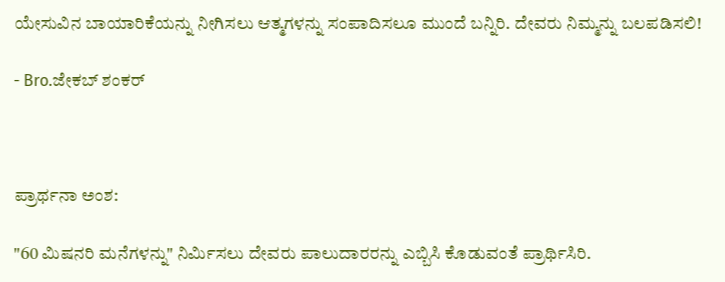ಯೇಸುವಿನ ಬಾಯಾರಿಕೆಯನ್ನು ನೀಗಿಸಲು ಆತ್ಮಗಳನ್ನು ಸಂಪಾದಿಸಲೂ ಮುಂದೆ ಬನ್ನಿರಿ. ದೇವರು ನಿಮ್ಮನ್ನು ಬಲಪಡಿಸಲಿ!

- Bro.ಜೇಕಬ್ ಶಂಕರ್



ಪ್ರಾರ್ಥನಾ ಅಂಶ:

"60 ಮಿಷನರಿ ಮನೆಗಳನ್ನು" ನಿರ್ಮಿಸಲು ದೇವರು ಪಾಲುದಾರರನ್ನು ಎಬ್ಬಿಸಿ ಕೊಡುವಂತೆ ಪ್ರಾರ್ಥಿಸಿರಿ.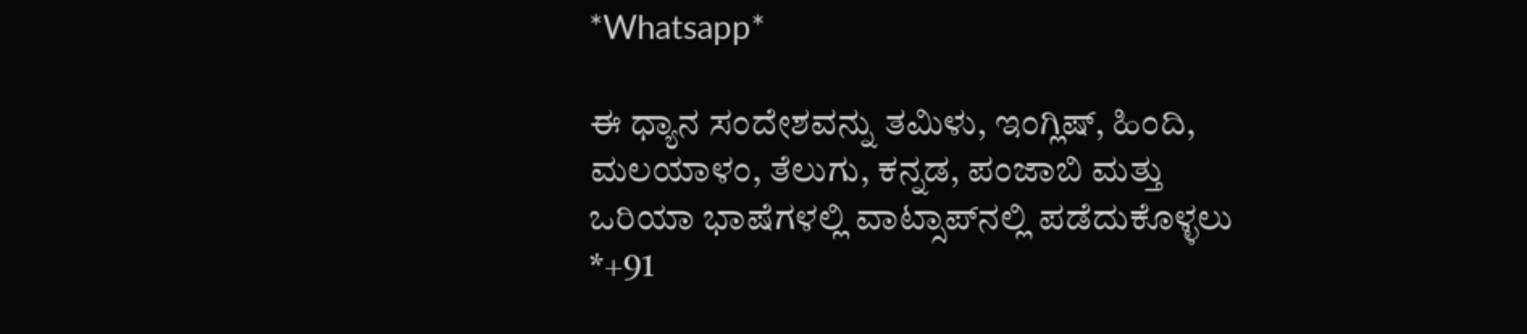*Whatsapp*

ಈ ಧ್ಯಾನ ಸಂದೇಶವನ್ನು ತಮಿಳು, ಇಂಗ್ಲಿಷ್, ಹಿಂದಿ, ಮಲಯಾಳಂ, ತೆಲುಗು, ಕನ್ನಡ, ಪಂಜಾಬಿ ಮತ್ತು ಒರಿಯಾ ಭಾಷೆಗಳಲ್ಲಿ ವಾಟ್ಸಾಪ್‌ನಲ್ಲಿ ಪಡೆದುಕೊಳ್ಳಲು *+91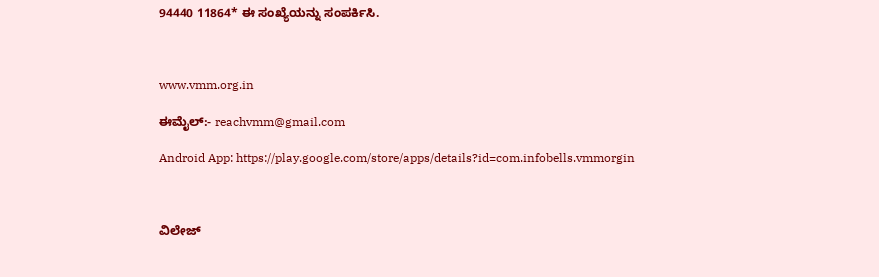94440 11864* ಈ ಸಂಖ್ಯೆಯನ್ನು ಸಂಪರ್ಕಿಸಿ.



www.vmm.org.in

ಈಮೈಲ್:- reachvmm@gmail.com

Android App: https://play.google.com/store/apps/details?id=com.infobells.vmmorgin



ವಿಲೇಜ್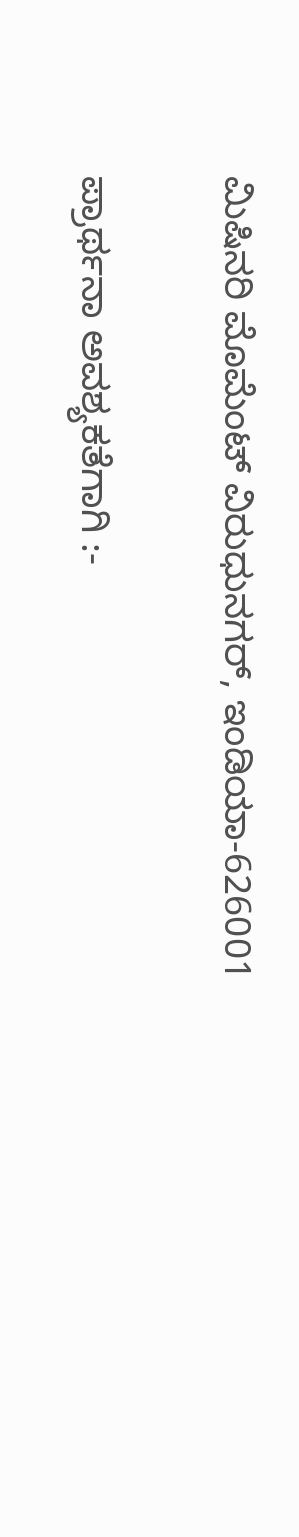ಮಿಷಿನರಿ ಮೊಮೆಂಟ್ ವಿರುಧುನಗರ್, ಇಂಡಿಯಾ-626001

ಪ್ರಾರ್ಥನಾ ಅವಶ್ಯಕತೆಗಾಗಿ :-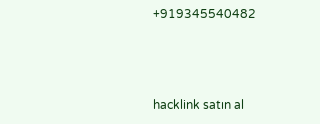+919345540482



hacklink satın al